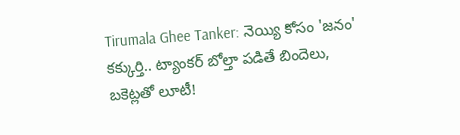Tirumala Ghee Tanker: నెయ్యి కోసం 'జనం' కక్కుర్తి.. ట్యాంకర్ బోల్తా పడితే బిందెలు, బకెట్లతో లూటీ!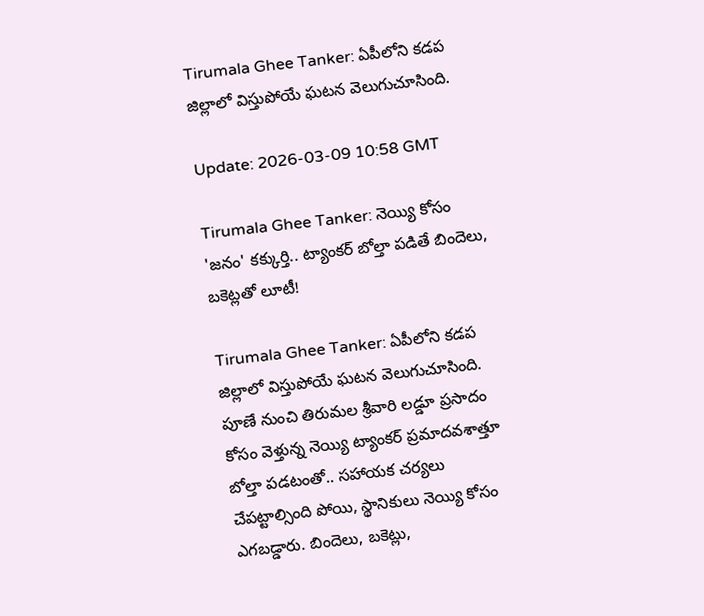Tirumala Ghee Tanker: ఏపీలోని కడప జిల్లాలో విస్తుపోయే ఘటన వెలుగుచూసింది.

Update: 2026-03-09 10:58 GMT

Tirumala Ghee Tanker: నెయ్యి కోసం 'జనం' కక్కుర్తి.. ట్యాంకర్ బోల్తా పడితే బిందెలు, బకెట్లతో లూటీ!

Tirumala Ghee Tanker: ఏపీలోని కడప జిల్లాలో విస్తుపోయే ఘటన వెలుగుచూసింది. పూణే నుంచి తిరుమల శ్రీవారి లడ్డూ ప్రసాదం కోసం వెళ్తున్న నెయ్యి ట్యాంకర్ ప్రమాదవశాత్తూ బోల్తా పడటంతో.. సహాయక చర్యలు చేపట్టాల్సింది పోయి, స్థానికులు నెయ్యి కోసం ఎగబడ్డారు. బిందెలు, బకెట్లు,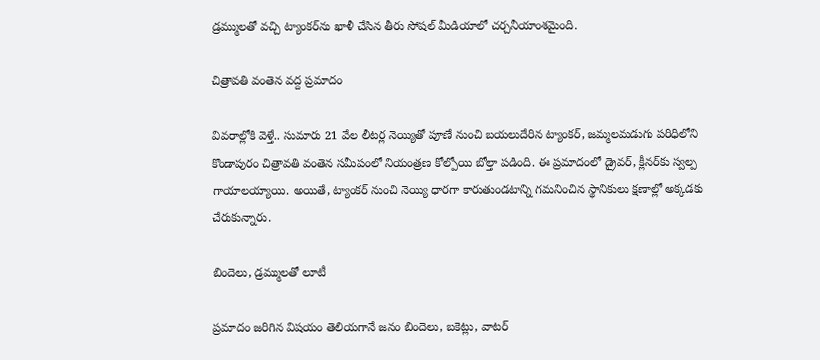డ్రమ్ములతో వచ్చి ట్యాంకర్‌ను ఖాళీ చేసిన తీరు సోషల్ మీడియాలో చర్చనీయాంశమైంది.

చిత్రావతి వంతెన వద్ద ప్రమాదం

వివరాల్లోకి వెళ్తే.. సుమారు 21 వేల లీటర్ల నెయ్యితో పూణే నుంచి బయలుదేరిన ట్యాంకర్, జమ్మలమడుగు పరిధిలోని కొండాపురం చిత్రావతి వంతెన సమీపంలో నియంత్రణ కోల్పోయి బోల్తా పడింది. ఈ ప్రమాదంలో డ్రైవర్, క్లీనర్‌కు స్వల్ప గాయాలయ్యాయి. అయితే, ట్యాంకర్ నుంచి నెయ్యి ధారగా కారుతుండటాన్ని గమనించిన స్థానికులు క్షణాల్లో అక్కడకు చేరుకున్నారు.

బిందెలు, డ్రమ్ములతో లూటీ

ప్రమాదం జరిగిన విషయం తెలియగానే జనం బిందెలు, బకెట్లు, వాటర్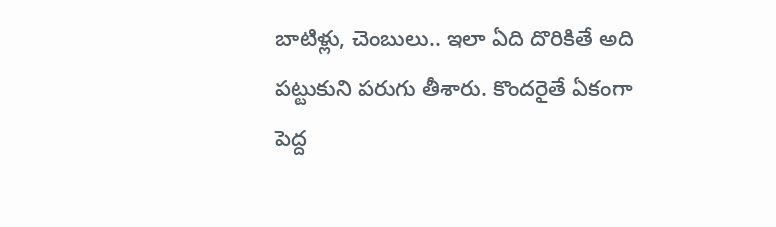బాటిళ్లు, చెంబులు.. ఇలా ఏది దొరికితే అది పట్టుకుని పరుగు తీశారు. కొందరైతే ఏకంగా పెద్ద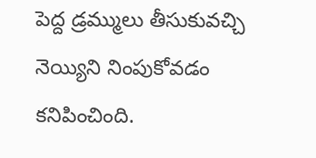పెద్ద డ్రమ్ములు తీసుకువచ్చి నెయ్యిని నింపుకోవడం కనిపించింది.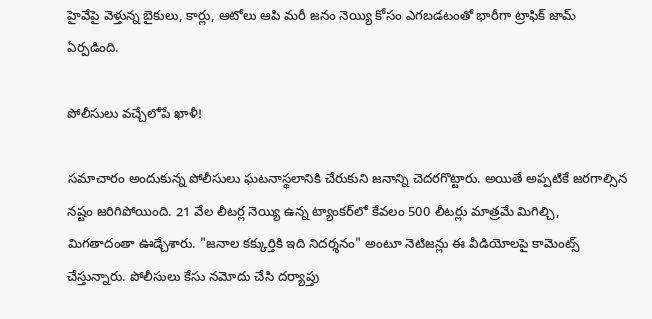హైవేపై వెళ్తున్న బైకులు, కార్లు, ఆటోలు ఆపి మరీ జనం నెయ్యి కోసం ఎగబడటంతో భారీగా ట్రాఫిక్ జామ్ ఏర్పడింది.

పోలీసులు వచ్చేలోపే ఖాళీ!

సమాచారం అందుకున్న పోలీసులు ఘటనాస్థలానికి చేరుకుని జనాన్ని చెదరగొట్టారు. అయితే అప్పటికే జరగాల్సిన నష్టం జరిగిపోయింది. 21 వేల లీటర్ల నెయ్యి ఉన్న ట్యాంకర్‌లో కేవలం 500 లీటర్లు మాత్రమే మిగిల్చి, మిగతాదంతా ఊడ్చేశారు. "జనాల కక్కుర్తికి ఇది నిదర్శనం" అంటూ నెటిజన్లు ఈ వీడియోలపై కామెంట్స్ చేస్తున్నారు. పోలీసులు కేసు నమోదు చేసి దర్యాప్తు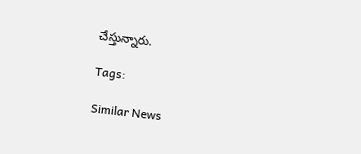చేస్తున్నారు.

Tags:

Similar News